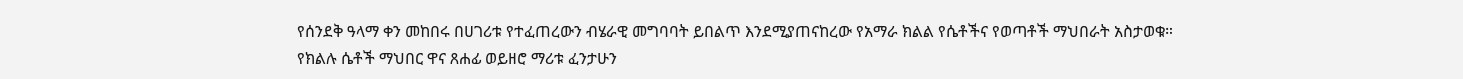የሰንደቅ ዓላማ ቀን መከበሩ በሀገሪቱ የተፈጠረውን ብሄራዊ መግባባት ይበልጥ እንደሚያጠናከረው የአማራ ክልል የሴቶችና የወጣቶች ማህበራት አስታወቁ።
የክልሉ ሴቶች ማህበር ዋና ጸሐፊ ወይዘሮ ማሪቱ ፈንታሁን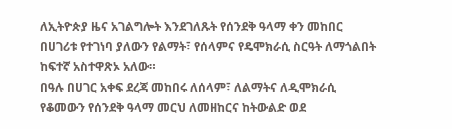ለኢትዮጵያ ዜና አገልግሎት እንደገለጹት የሰንደቅ ዓላማ ቀን መከበር በሀገሪቱ የተገነባ ያለውን የልማት፣ የሰላምና የዴሞክራሲ ስርዓት ለማጎልበት ከፍተኛ አስተዋጽኦ አለው።
በዓሉ በሀገር አቀፍ ደረጃ መከበሩ ለሰላም፣ ለልማትና ለዲሞክራሲ የቆመውን የሰንደቅ ዓላማ መርህ ለመዘከርና ከትውልድ ወደ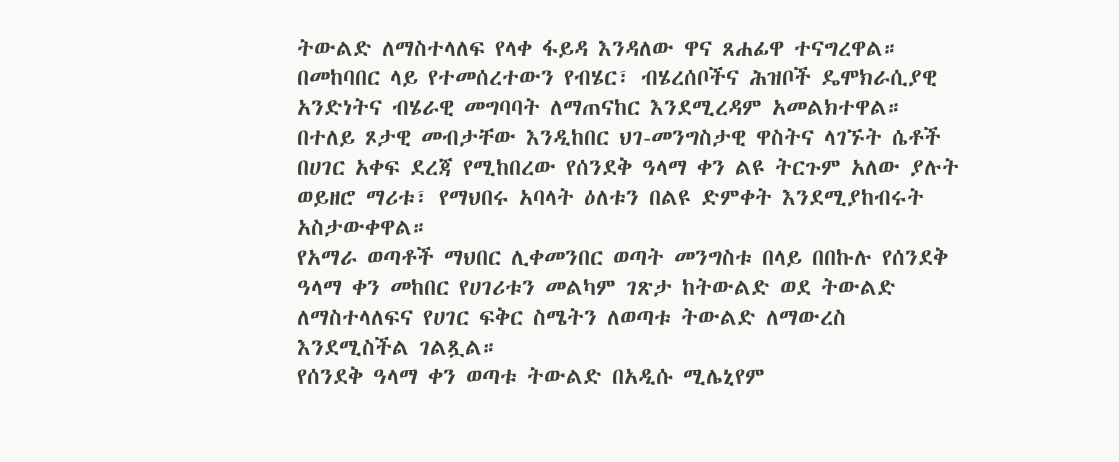ትውልድ ለማስተላለፍ የላቀ ፋይዳ እንዳለው ዋና ጸሐፊዋ ተናግረዋል።
በመከባበር ላይ የተመሰረተውን የብሄር፣ ብሄረሰቦችና ሕዝቦች ዴሞክራሲያዊ አንድነትና ብሄራዊ መግባባት ለማጠናከር እንደሚረዳም አመልክተዋል።
በተለይ ጾታዊ መብታቸው እንዲከበር ህገ-መንግስታዊ ዋስትና ላገኙት ሴቶች በሀገር አቀፍ ደረጃ የሚከበረው የሰንደቅ ዓላማ ቀን ልዩ ትርጉም አለው ያሉት ወይዘሮ ማሪቱ፣ የማህበሩ አባላት ዕለቱን በልዩ ድምቀት እንደሚያከብሩት አስታውቀዋል።
የአማራ ወጣቶች ማህበር ሊቀመንበር ወጣት መንግስቱ በላይ በበኩሉ የሰንደቅ ዓላማ ቀን መከበር የሀገሪቱን መልካም ገጽታ ከትውልድ ወደ ትውልድ ለማስተላለፍና የሀገር ፍቅር ስሜትን ለወጣቱ ትውልድ ለማውረስ እንደሚስችል ገልጿል።
የሰንደቅ ዓላማ ቀን ወጣቱ ትውልድ በአዲሱ ሚሌኒየም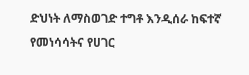ድህነት ለማስወገድ ተግቶ እንዲሰራ ከፍተኛ የመነሳሳትና የሀገር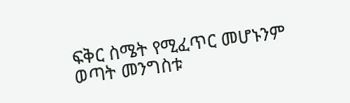ፍቅር ስሜት የሚፈጥር መሆኑንም ወጣት መንግስቱ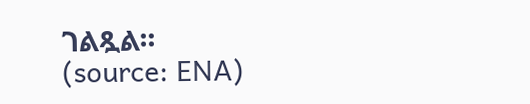ገልጿል።
(source: ENA)